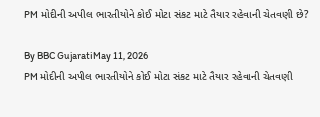PM મોદીની અપીલ ભારતીયોને કોઈ મોટા સંકટ માટે તૈયાર રહેવાની ચેતવણી છે?

By BBC GujaratiMay 11, 2026
PM મોદીની અપીલ ભારતીયોને કોઈ મોટા સંકટ માટે તૈયાર રહેવાની ચેતવણી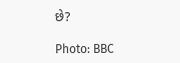છે?

Photo: BBC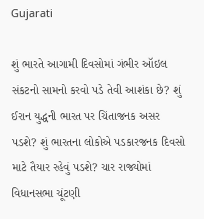Gujarati

શું ભારતે આગામી દિવસોમાં ગંભીર ઑઇલ સંકટનો સામનો કરવો પડે તેવી આશંકા છે? શું ઈરાન યુદ્ધની ભારત પર ચિંતાજનક અસર પડશે? શું ભારતના લોકોએ પડકારજનક દિવસો માટે તૈયાર રહેવું પડશે? ચાર રાજ્યોમાં વિધાનસભા ચૂંટણી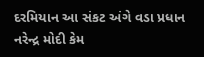દરમિયાન આ સંકટ અંગે વડા પ્રધાન નરેન્દ્ર મોદી કેમ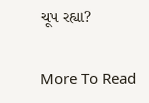ચૂપ રહ્યા?

More To Read